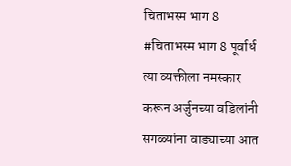चिताभस्म भाग 8
#चिताभस्म भाग 8 पूर्वार्ध त्या व्यक्तीला नमस्कार करून अर्जुनच्या वडिलांनी सगळ्यांना वाड्याच्या आत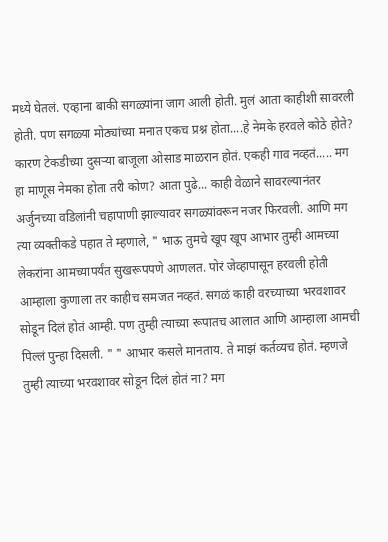मध्ये घेतलं. एव्हाना बाकी सगळ्यांना जाग आली होती. मुलं आता काहीशी सावरली होती. पण सगळ्या मोठ्यांच्या मनात एकच प्रश्न होता....हे नेमके हरवले कोठे होते? कारण टेकडीच्या दुसऱ्या बाजूला ओसाड माळरान होतं. एकही गाव नव्हतं..... मग हा माणूस नेमका होता तरी कोण? आता पुढे... काही वेळाने सावरल्यानंतर अर्जुनच्या वडिलांनी चहापाणी झाल्यावर सगळ्यांवरून नजर फिरवली. आणि मग त्या व्यक्तीकडे पहात ते म्हणाले, " भाऊ तुमचे खूप खूप आभार तुम्ही आमच्या लेकरांना आमच्यापर्यंत सुखरूपपणे आणलत. पोरं जेव्हापासून हरवली होती आम्हाला कुणाला तर काहीच समजत नव्हतं. सगळं काही वरच्याच्या भरवशावर सोडून दिलं होतं आम्ही. पण तुम्ही त्याच्या रूपातच आलात आणि आम्हाला आमची पिल्लं पुन्हा दिसली. " " आभार कसले मानताय. ते माझं कर्तव्यच होतं. म्हणजे तुम्ही त्याच्या भरवशावर सोडून दिलं होतं ना? मग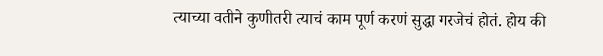त्याच्या वतीने कुणीतरी त्याचं काम पूर्ण करणं सुद्धा गरजेचं होतं. होय की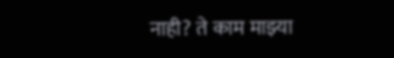नाही? ते काम माझ्या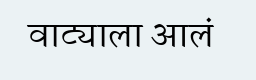वाट्याला आलं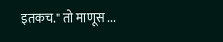इतकच." तो माणूस ...